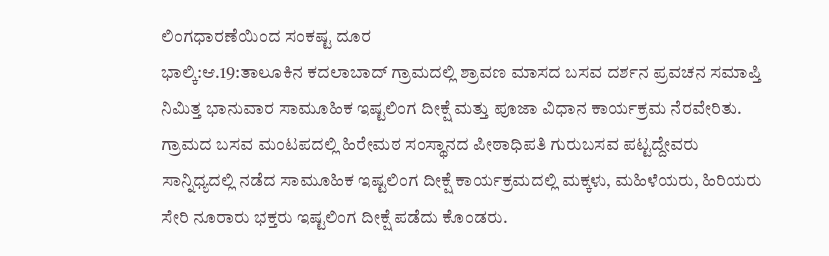ಲಿಂಗಧಾರಣೆಯಿಂದ ಸಂಕಷ್ಟ ದೂರ
ಭಾಲ್ಕಿ:ಆ.19:ತಾಲೂಕಿನ ಕದಲಾಬಾದ್ ಗ್ರಾಮದಲ್ಲಿ ಶ್ರಾವಣ ಮಾಸದ ಬಸವ ದರ್ಶನ ಪ್ರವಚನ ಸಮಾಪ್ತಿ ನಿಮಿತ್ತ ಭಾನುವಾರ ಸಾಮೂಹಿಕ ಇಷ್ಟಲಿಂಗ ದೀಕ್ಷೆ ಮತ್ತು ಪೂಜಾ ವಿಧಾನ ಕಾರ್ಯಕ್ರಮ ನೆರವೇರಿತು.
ಗ್ರಾಮದ ಬಸವ ಮಂಟಪದಲ್ಲಿ ಹಿರೇಮಠ ಸಂಸ್ಥಾನದ ಪೀಠಾಧಿಪತಿ ಗುರುಬಸವ ಪಟ್ಟದ್ದೇವರು ಸಾನ್ನಿಧ್ಯದಲ್ಲಿ ನಡೆದ ಸಾಮೂಹಿಕ ಇಷ್ಟಲಿಂಗ ದೀಕ್ಷೆ ಕಾರ್ಯಕ್ರಮದಲ್ಲಿ ಮಕ್ಕಳು, ಮಹಿಳೆಯರು, ಹಿರಿಯರು ಸೇರಿ ನೂರಾರು ಭಕ್ತರು ಇಷ್ಟಲಿಂಗ ದೀಕ್ಷೆ ಪಡೆದು ಕೊಂಡರು.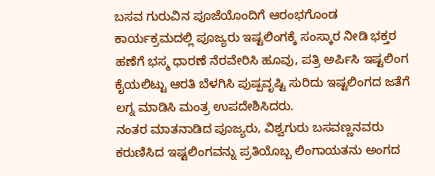ಬಸವ ಗುರುವಿನ ಪೂಜೆಯೊಂದಿಗೆ ಆರಂಭಗೊಂಡ ಕಾರ್ಯಕ್ರಮದಲ್ಲಿ ಪೂಜ್ಯರು ಇಷ್ಟಲಿಂಗಕ್ಕೆ ಸಂಸ್ಕಾರ ನೀಡಿ ಭಕ್ತರ ಹಣೆಗೆ ಭಸ್ಮ ಧಾರಣೆ ನೆರವೇರಿಸಿ ಹೂವು, ಪತ್ರಿ ಅರ್ಪಿಸಿ ಇಷ್ಟಲಿಂಗ ಕೈಯಲಿಟ್ಟು ಆರತಿ ಬೆಳಗಿಸಿ ಪುಷ್ಪವೃಷ್ಟಿ ಸುರಿದು ಇಷ್ಟಲಿಂಗದ ಜತೆಗೆ ಲಗ್ನ ಮಾಡಿಸಿ ಮಂತ್ರ ಉಪದೇಶಿಸಿದರು.
ನಂತರ ಮಾತನಾಡಿದ ಪೂಜ್ಯರು, ವಿಶ್ವಗುರು ಬಸವಣ್ಣನವರು ಕರುಣಿಸಿದ ಇಷ್ಟಲಿಂಗವನ್ನು ಪ್ರತಿಯೊಬ್ಬ ಲಿಂಗಾಯತನು ಅಂಗದ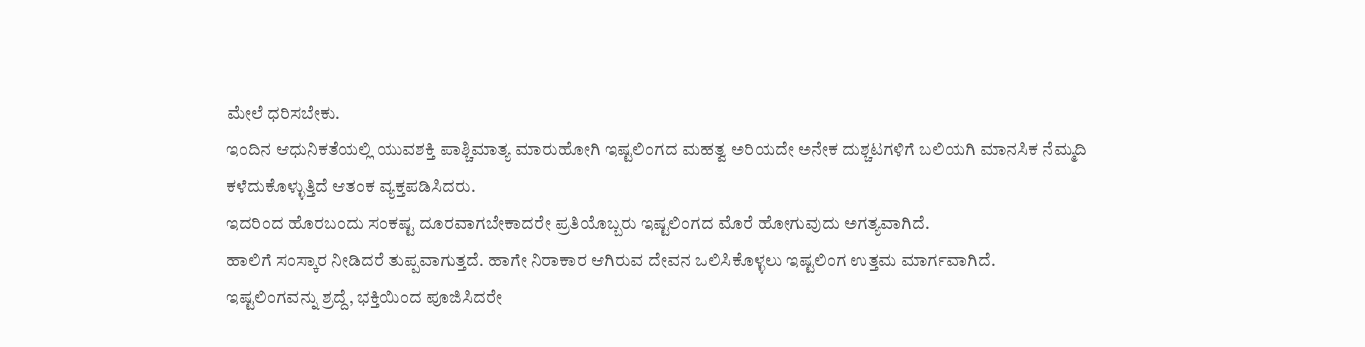ಮೇಲೆ ಧರಿಸಬೇಕು.
ಇಂದಿನ ಆಧುನಿಕತೆಯಲ್ಲಿ ಯುವಶಕ್ತಿ ಪಾಶ್ಚಿಮಾತ್ಯ ಮಾರುಹೋಗಿ ಇಷ್ಟಲಿಂಗದ ಮಹತ್ವ ಅರಿಯದೇ ಅನೇಕ ದುಶ್ಚಟಗಳಿಗೆ ಬಲಿಯಗಿ ಮಾನಸಿಕ ನೆಮ್ಮದಿ ಕಳೆದುಕೊಳ್ಳುತ್ತಿದೆ ಆತಂಕ ವ್ಯಕ್ತಪಡಿಸಿದರು.
ಇದರಿಂದ ಹೊರಬಂದು ಸಂಕಷ್ಟ ದೂರವಾಗಬೇಕಾದರೇ ಪ್ರತಿಯೊಬ್ಬರು ಇಷ್ಟಲಿಂಗದ ಮೊರೆ ಹೋಗುವುದು ಅಗತ್ಯವಾಗಿದೆ.
ಹಾಲಿಗೆ ಸಂಸ್ಕಾರ ನೀಡಿದರೆ ತುಪ್ಪವಾಗುತ್ತದೆ. ಹಾಗೇ ನಿರಾಕಾರ ಆಗಿರುವ ದೇವನ ಒಲಿಸಿಕೊಳ್ಳಲು ಇಷ್ಟಲಿಂಗ ಉತ್ತಮ ಮಾರ್ಗವಾಗಿದೆ.
ಇಷ್ಟಲಿಂಗವನ್ನು ಶ್ರದ್ದೆ, ಭಕ್ತಿಯಿಂದ ಪೂಜಿಸಿದರೇ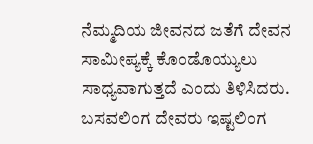ನೆಮ್ಮದಿಯ ಜೀವನದ ಜತೆಗೆ ದೇವನ ಸಾಮೀಪ್ಯಕ್ಕೆ ಕೊಂಡೊಯ್ಯುಲು ಸಾಧ್ಯವಾಗುತ್ತದೆ ಎಂದು ತಿಳಿಸಿದರು.
ಬಸವಲಿಂಗ ದೇವರು ಇಷ್ಟಲಿಂಗ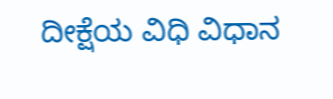ದೀಕ್ಷೆಯ ವಿಧಿ ವಿಧಾನ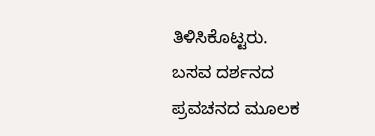ತಿಳಿಸಿಕೊಟ್ಟರು.
ಬಸವ ದರ್ಶನದ ಪ್ರವಚನದ ಮೂಲಕ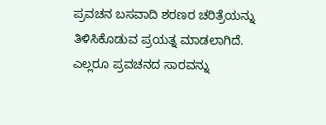ಪ್ರವಚನ ಬಸವಾದಿ ಶರಣರ ಚರಿತ್ರೆಯನ್ನು ತಿಳಿಸಿಕೊಡುವ ಪ್ರಯತ್ನ ಮಾಡಲಾಗಿದೆ. ಎಲ್ಲರೂ ಪ್ರವಚನದ ಸಾರವನ್ನು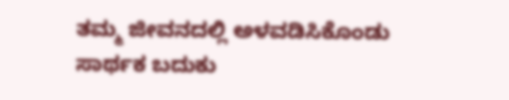ತಮ್ಮ ಜೀವನದಲ್ಲಿ ಅಳವಡಿಸಿಕೊಂಡು ಸಾರ್ಥಕ ಬದುಕು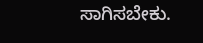ಸಾಗಿಸಬೇಕು.